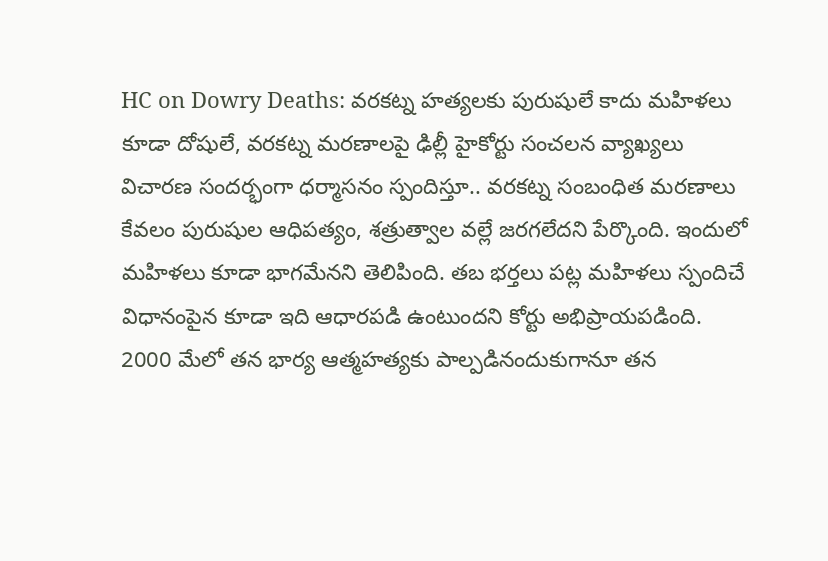HC on Dowry Deaths: వరకట్న హత్యలకు పురుషులే కాదు మహిళలు కూడా దోషులే, వరకట్న మరణాలపై ఢిల్లీ హైకోర్టు సంచలన వ్యాఖ్యలు
విచారణ సందర్భంగా ధర్మాసనం స్పందిస్తూ.. వరకట్న సంబంధిత మరణాలు కేవలం పురుషుల ఆధిపత్యం, శత్రుత్వాల వల్లే జరగలేదని పేర్కొంది. ఇందులో మహిళలు కూడా భాగమేనని తెలిపింది. తబ భర్తలు పట్ల మహిళలు స్పందిచే విధానంపైన కూడా ఇది ఆధారపడి ఉంటుందని కోర్టు అభిప్రాయపడింది.
2000 మేలో తన భార్య ఆత్మహత్యకు పాల్పడినందుకుగానూ తన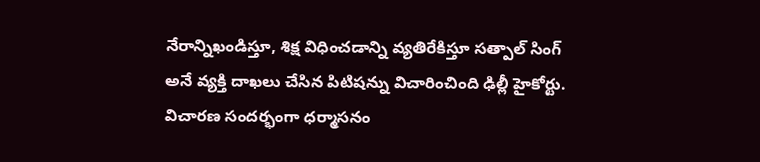నేరాన్నిఖండిస్తూ, శిక్ష విధించడాన్ని వ్యతిరేకిస్తూ సత్పాల్ సింగ్ అనే వ్యక్తి దాఖలు చేసిన పిటిషన్ను విచారించింది ఢిల్లీ హైకోర్టు. విచారణ సందర్భంగా ధర్మాసనం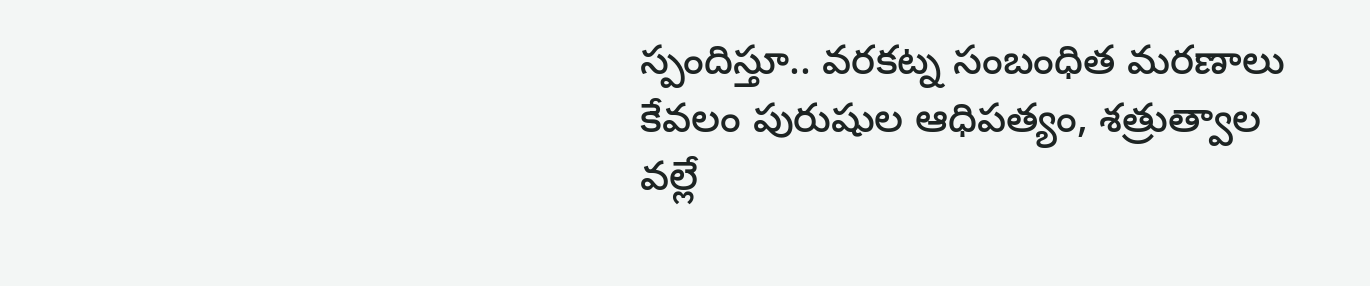స్పందిస్తూ.. వరకట్న సంబంధిత మరణాలు కేవలం పురుషుల ఆధిపత్యం, శత్రుత్వాల వల్లే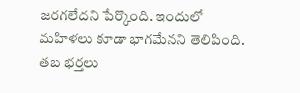జరగలేదని పేర్కొంది. ఇందులో మహిళలు కూడా భాగమేనని తెలిపింది. తబ భర్తలు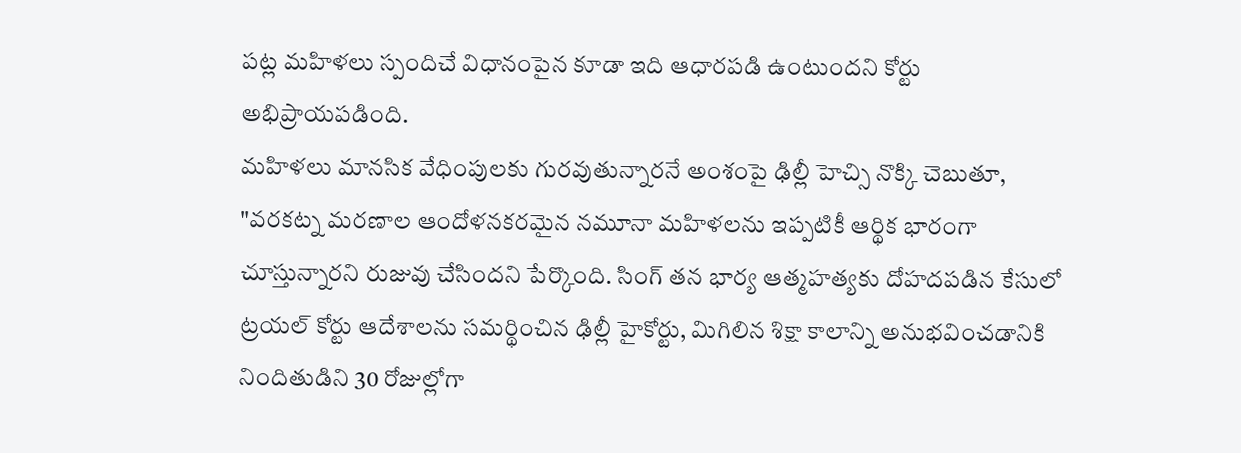పట్ల మహిళలు స్పందిచే విధానంపైన కూడా ఇది ఆధారపడి ఉంటుందని కోర్టు అభిప్రాయపడింది.
మహిళలు మానసిక వేధింపులకు గురవుతున్నారనే అంశంపై ఢిల్లీ హెచ్సి నొక్కి చెబుతూ, "వరకట్న మరణాల ఆందోళనకరమైన నమూనా మహిళలను ఇప్పటికీ ఆర్థిక భారంగా చూస్తున్నారని రుజువు చేసిందని పేర్కొంది. సింగ్ తన భార్య ఆత్మహత్యకు దోహదపడిన కేసులో ట్రయల్ కోర్టు ఆదేశాలను సమర్థించిన ఢిల్లీ హైకోర్టు, మిగిలిన శిక్షా కాలాన్ని అనుభవించడానికి నిందితుడిని 30 రోజుల్లోగా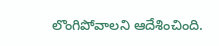లొంగిపోవాలని ఆదేశించింది.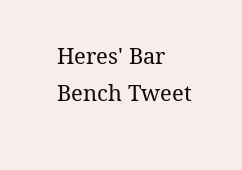Heres' Bar Bench Tweet